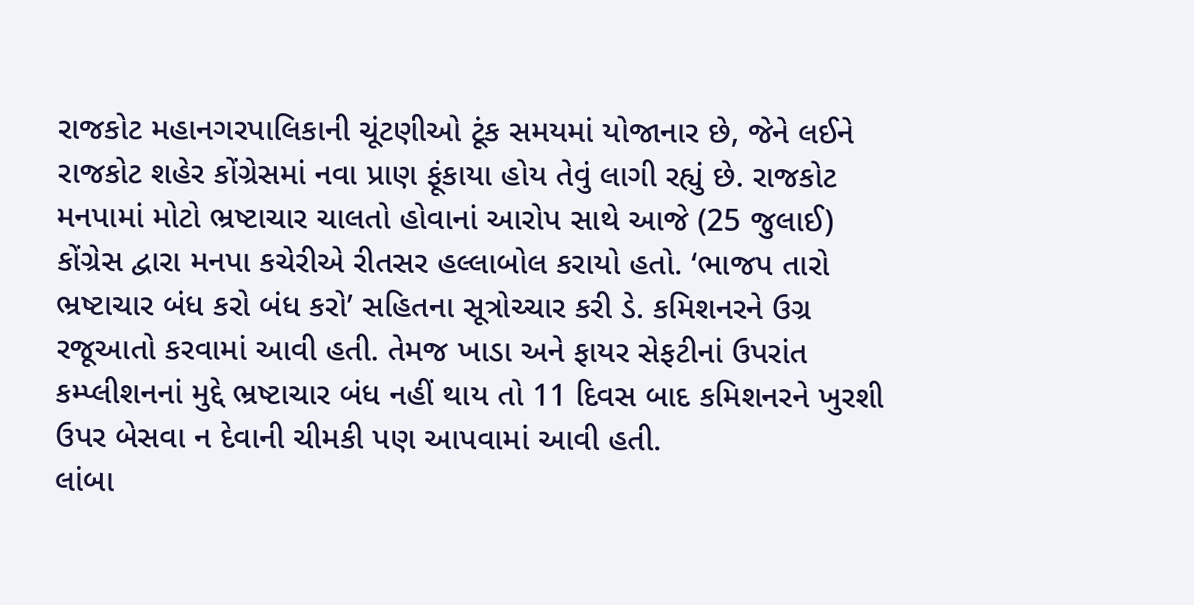રાજકોટ મહાનગરપાલિકાની ચૂંટણીઓ ટૂંક સમયમાં યોજાનાર છે, જેને લઈને રાજકોટ શહેર કોંગ્રેસમાં નવા પ્રાણ ફૂંકાયા હોય તેવું લાગી રહ્યું છે. રાજકોટ મનપામાં મોટો ભ્રષ્ટાચાર ચાલતો હોવાનાં આરોપ સાથે આજે (25 જુલાઈ) કોંગ્રેસ દ્વારા મનપા કચેરીએ રીતસર હલ્લાબોલ કરાયો હતો. ‘ભાજપ તારો ભ્રષ્ટાચાર બંધ કરો બંધ કરો’ સહિતના સૂત્રોચ્ચાર કરી ડે. કમિશનરને ઉગ્ર રજૂઆતો કરવામાં આવી હતી. તેમજ ખાડા અને ફાયર સેફટીનાં ઉપરાંત કમ્પ્લીશનનાં મુદ્દે ભ્રષ્ટાચાર બંધ નહીં થાય તો 11 દિવસ બાદ કમિશનરને ખુરશી ઉપર બેસવા ન દેવાની ચીમકી પણ આપવામાં આવી હતી.
લાંબા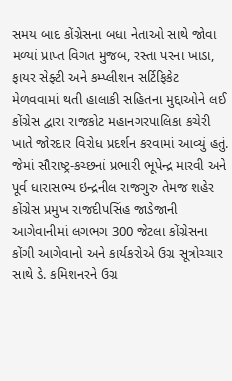સમય બાદ કોંગ્રેસના બધા નેતાઓ સાથે જોવા મળ્યાં પ્રાપ્ત વિગત મુજબ, રસ્તા પરના ખાડા, ફાયર સેફ્ટી અને કમ્પ્લીશન સર્ટિફિકેટ મેળવવામાં થતી હાલાકી સહિતના મુદ્દાઓને લઈ કોંગ્રેસ દ્વારા રાજકોટ મહાનગરપાલિકા કચેરી ખાતે જોરદાર વિરોધ પ્રદર્શન કરવામાં આવ્યું હતું. જેમાં સૌરાષ્ટ્ર-કચ્છનાં પ્રભારી ભૂપેન્દ્ર મારવી અને પૂર્વ ધારાસભ્ય ઇન્દ્રનીલ રાજગુરુ તેમજ શહેર કોંગ્રેસ પ્રમુખ રાજદીપસિંહ જાડેજાની આગેવાનીમાં લગભગ 300 જેટલા કોંગ્રેસના કોંગી આગેવાનો અને કાર્યકરોએ ઉગ્ર સૂત્રોચ્ચાર સાથે ડે. કમિશનરને ઉગ્ર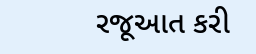રજૂઆત કરી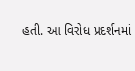હતી. આ વિરોધ પ્રદર્શનમાં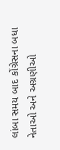લાંબા સમય બાદ કોંગ્રેસના બધા નેતાઓ અને અગ્રણીઓ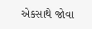એકસાથે જોવા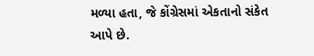મળ્યા હતા, જે કોંગ્રેસમાં એકતાનો સંકેત આપે છે.